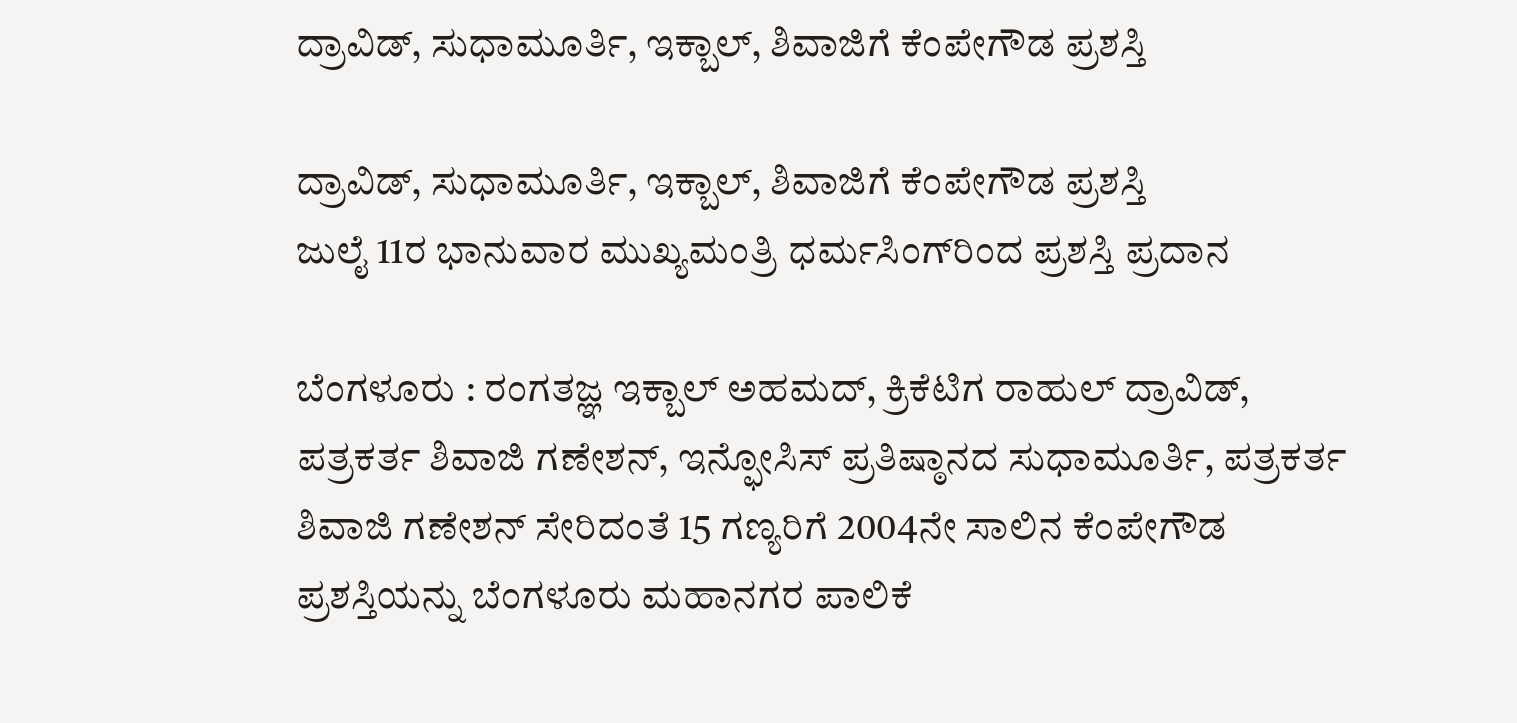ದ್ರಾವಿಡ್‌, ಸುಧಾಮೂರ್ತಿ, ಇಕ್ಬಾಲ್‌, ಶಿವಾಜಿಗೆ ಕೆಂಪೇಗೌಡ ಪ್ರಶಸ್ತಿ

ದ್ರಾವಿಡ್‌, ಸುಧಾಮೂರ್ತಿ, ಇಕ್ಬಾಲ್‌, ಶಿವಾಜಿಗೆ ಕೆಂಪೇಗೌಡ ಪ್ರಶಸ್ತಿ
ಜುಲೈ 11ರ ಭಾನುವಾರ ಮುಖ್ಯಮಂತ್ರಿ ಧರ್ಮಸಿಂಗ್‌ರಿಂದ ಪ್ರಶಸ್ತಿ ಪ್ರದಾನ

ಬೆಂಗಳೂರು : ರಂಗತಜ್ಞ ಇಕ್ಬಾಲ್‌ ಅಹಮದ್‌, ಕ್ರಿಕೆಟಿಗ ರಾಹುಲ್‌ ದ್ರಾವಿಡ್‌, ಪತ್ರಕರ್ತ ಶಿವಾಜಿ ಗಣೇಶನ್‌, ಇನ್ಫೋಸಿಸ್‌ ಪ್ರತಿಷ್ಠಾನದ ಸುಧಾಮೂರ್ತಿ, ಪತ್ರಕರ್ತ ಶಿವಾಜಿ ಗಣೇಶನ್‌ ಸೇರಿದಂತೆ 15 ಗಣ್ಯರಿಗೆ 2004ನೇ ಸಾಲಿನ ಕೆಂಪೇಗೌಡ ಪ್ರಶಸ್ತಿಯನ್ನು ಬೆಂಗಳೂರು ಮಹಾನಗರ ಪಾಲಿಕೆ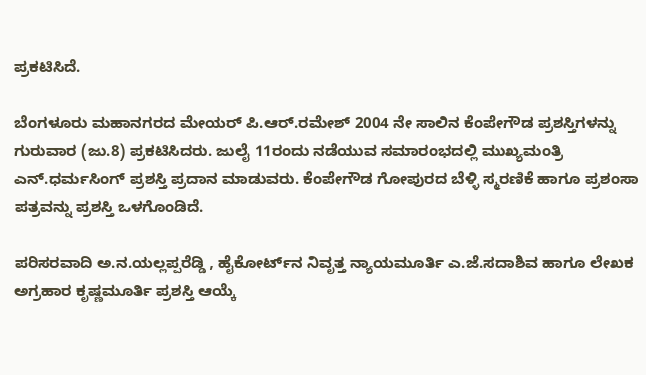ಪ್ರಕಟಿಸಿದೆ.

ಬೆಂಗಳೂರು ಮಹಾನಗರದ ಮೇಯರ್‌ ಪಿ.ಆರ್‌.ರಮೇಶ್‌ 2004 ನೇ ಸಾಲಿನ ಕೆಂಪೇಗೌಡ ಪ್ರಶಸ್ತಿಗಳನ್ನು ಗುರುವಾರ (ಜು.8) ಪ್ರಕಟಿಸಿದರು. ಜುಲೈ 11ರಂದು ನಡೆಯುವ ಸಮಾರಂಭದಲ್ಲಿ ಮುಖ್ಯಮಂತ್ರಿ ಎನ್‌.ಧರ್ಮಸಿಂಗ್‌ ಪ್ರಶಸ್ತಿ ಪ್ರದಾನ ಮಾಡುವರು. ಕೆಂಪೇಗೌಡ ಗೋಪುರದ ಬೆಳ್ಳಿ ಸ್ಮರಣಿಕೆ ಹಾಗೂ ಪ್ರಶಂಸಾ ಪತ್ರವನ್ನು ಪ್ರಶಸ್ತಿ ಒಳಗೊಂಡಿದೆ.

ಪರಿಸರವಾದಿ ಅ.ನ.ಯಲ್ಲಪ್ಪರೆಡ್ಡಿ , ಹೈಕೋರ್ಟ್‌ನ ನಿವೃತ್ತ ನ್ಯಾಯಮೂರ್ತಿ ಎ.ಜೆ.ಸದಾಶಿವ ಹಾಗೂ ಲೇಖಕ ಅಗ್ರಹಾರ ಕೃಷ್ಣಮೂರ್ತಿ ಪ್ರಶಸ್ತಿ ಆಯ್ಕೆ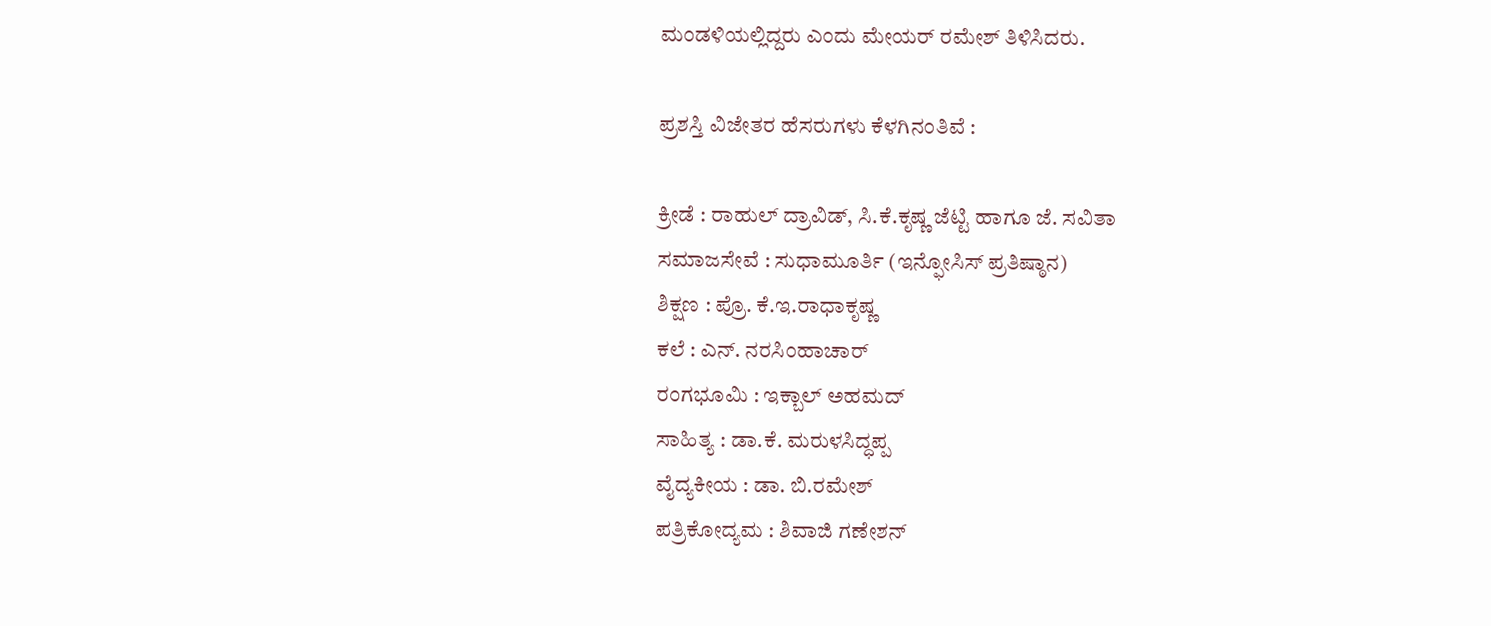ಮಂಡಳಿಯಲ್ಲಿದ್ದರು ಎಂದು ಮೇಯರ್‌ ರಮೇಶ್‌ ತಿಳಿಸಿದರು.

ಪ್ರಶಸ್ತಿ ವಿಜೇತರ ಹೆಸರುಗಳು ಕೆಳಗಿನಂತಿವೆ :

ಕ್ರೀಡೆ : ರಾಹುಲ್‌ ದ್ರಾವಿಡ್‌, ಸಿ.ಕೆ.ಕೃಷ್ಣ ಜೆಟ್ಟಿ ಹಾಗೂ ಜೆ. ಸವಿತಾ
ಸಮಾಜಸೇವೆ : ಸುಧಾಮೂರ್ತಿ (ಇನ್ಫೋಸಿಸ್‌ ಪ್ರತಿಷ್ಠಾನ)
ಶಿಕ್ಷಣ : ಪ್ರೊ. ಕೆ.ಇ.ರಾಧಾಕೃಷ್ಣ
ಕಲೆ : ಎನ್‌. ನರಸಿಂಹಾಚಾರ್‌
ರಂಗಭೂಮಿ : ಇಕ್ಬಾಲ್‌ ಅಹಮದ್‌
ಸಾಹಿತ್ಯ : ಡಾ.ಕೆ. ಮರುಳಸಿದ್ಧಪ್ಪ
ವೈದ್ಯಕೀಯ : ಡಾ. ಬಿ.ರಮೇಶ್‌
ಪತ್ರಿಕೋದ್ಯಮ : ಶಿವಾಜಿ ಗಣೇಶನ್‌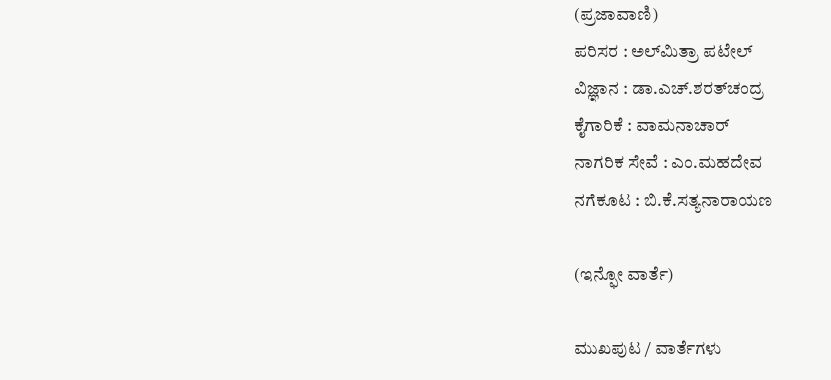(ಪ್ರಜಾವಾಣಿ)
ಪರಿಸರ : ಅಲ್‌ಮಿತ್ರಾ ಪಟೇಲ್‌
ವಿಜ್ಞಾನ : ಡಾ.ಎಚ್‌.ಶರತ್‌ಚಂದ್ರ
ಕೈಗಾರಿಕೆ : ವಾಮನಾಚಾರ್‌
ನಾಗರಿಕ ಸೇವೆ : ಎಂ.ಮಹದೇವ
ನಗೆಕೂಟ : ಬಿ.ಕೆ.ಸತ್ಯನಾರಾಯಣ

(ಇನ್ಫೋ ವಾರ್ತೆ)

ಮುಖಪುಟ / ವಾರ್ತೆಗಳು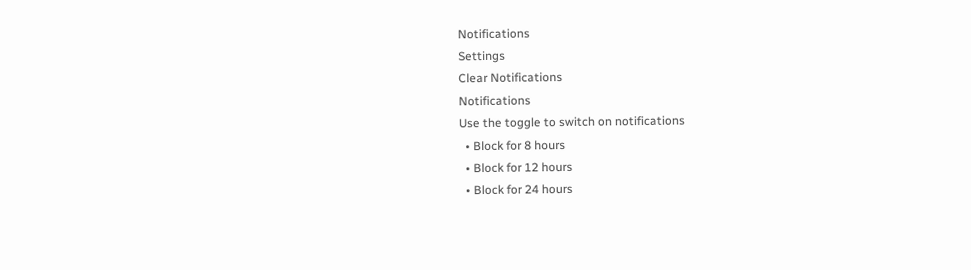Notifications
Settings
Clear Notifications
Notifications
Use the toggle to switch on notifications
  • Block for 8 hours
  • Block for 12 hours
  • Block for 24 hours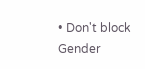• Don't block
Gender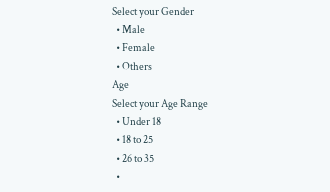Select your Gender
  • Male
  • Female
  • Others
Age
Select your Age Range
  • Under 18
  • 18 to 25
  • 26 to 35
  •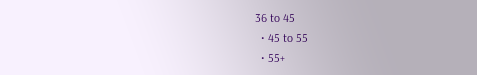36 to 45
  • 45 to 55
  • 55+